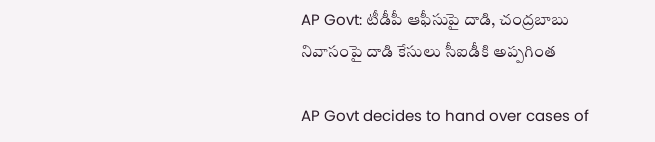AP Govt: టీడీపీ ఆఫీసుపై దాడి, చంద్రబాబు నివాసంపై దాడి కేసులు సీఐడీకి అప్పగింత

AP Govt decides to hand over cases of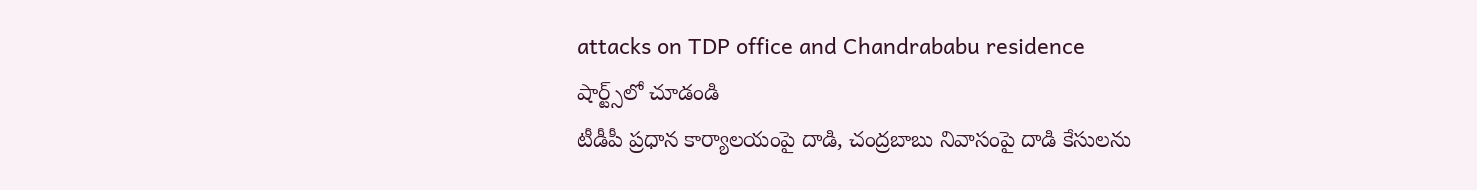attacks on TDP office and Chandrababu residence
షార్ట్స్‌లో చూడండి
టీడీపీ ప్రధాన కార్యాలయంపై దాడి, చంద్రబాబు నివాసంపై దాడి కేసులను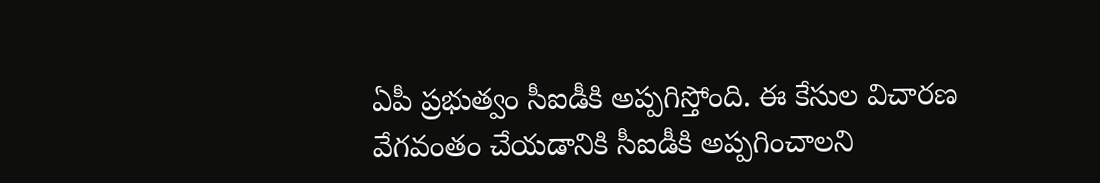ఏపీ ప్రభుత్వం సీఐడీకి అప్పగిస్తోంది. ఈ కేసుల విచారణ వేగవంతం చేయడానికి సీఐడీకి అప్పగించాలని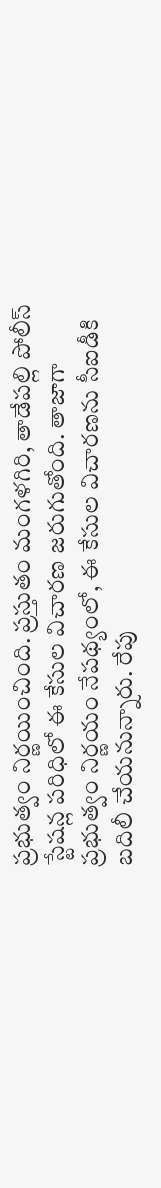ప్రభుత్వం నిర్ణయించింది. ప్రస్తుతం మంగళగిరి, తాడేపల్లి పోలీస్ స్టేషన్ల పరిధిలో ఈ కేసుల విచారణ జరుగుతోంది. తాజాగా ప్రభుత్వం నిర్ణయం నేపథ్యంలో, ఈ కేసుల విచారణను సీఐడీకి బదిలీ చేయనున్నారు. రేపు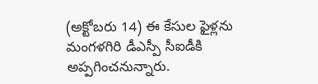(అక్టోబరు 14) ఈ కేసుల ఫైళ్లను మంగళగిరి డీఎస్పీ సీఐడీకి అప్పగించనున్నారు.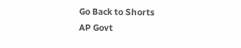Go Back to Shorts
AP Govt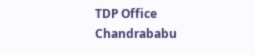TDP Office
Chandrababu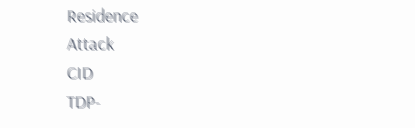Residence
Attack
CID
TDP-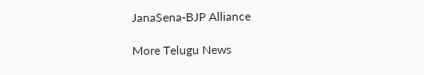JanaSena-BJP Alliance

More Telugu News